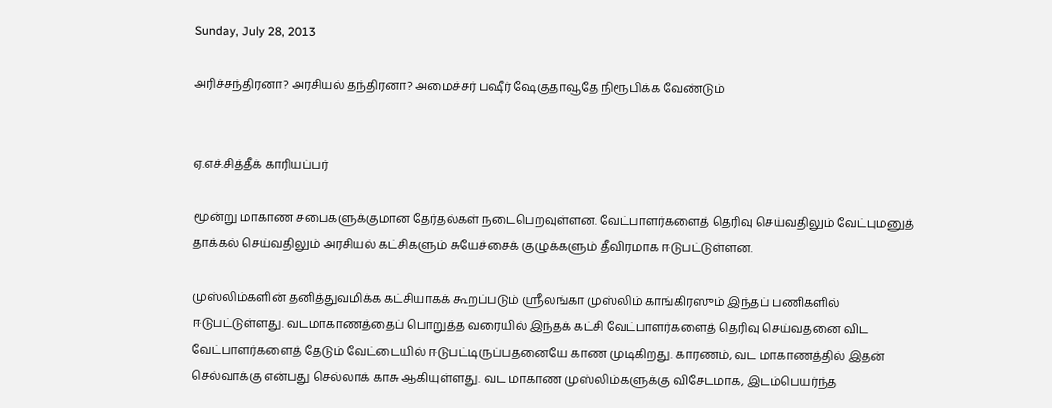Sunday, July 28, 2013

அரிச்சந்திரனா? அரசியல் தந்திரனா? அமைச்சர் பஷீர் ஷேகுதாவூதே நிரூபிக்க வேண்டும்


ஏ.எச்.சித்தீக் காரியப்பர்

மூன்று மாகாண சபைகளுக்குமான தேர்தல்கள் நடைபெறவுள்ளன. வேட்பாளர்களைத் தெரிவு செய்வதிலும் வேட்புமனுத் தாக்கல் செய்வதிலும் அரசியல் கட்சிகளும் சுயேச்சைக் குழுக்களும் தீவிரமாக ஈடுபட்டுள்ளன.

முஸ்லிம்களின் தனித்துவமிக்க கட்சியாகக் கூறப்படும் ஸ்ரீலங்கா முஸ்லிம் காங்கிரஸும் இந்தப் பணிகளில் ஈடுபட்டுள்ளது. வடமாகாணத்தைப் பொறுத்த வரையில் இந்தக் கட்சி வேட்பாளர்களைத் தெரிவு செய்வதனை விட வேட்பாளர்களைத் தேடும் வேட்டையில் ஈடுபட்டிருப்பதனையே காண முடிகிறது. காரணம், வட மாகாணத்தில் இதன் செல்வாக்கு என்பது செல்லாக் காசு ஆகியுள்ளது. வட மாகாண முஸ்லிம்களுக்கு விசேடமாக, இடம்பெயர்ந்த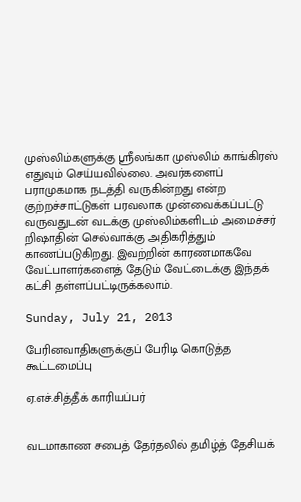முஸ்லிம்களுக்கு ஸ்ரீலங்கா முஸ்லிம் காங்கிரஸ் எதுவும் செய்யவில்லை. அவர்களைப் பராமுகமாக நடத்தி வருகின்றது என்ற குற்றச்சாட்டுகள் பரவலாக முன்வைக்கப்பட்டு வருவதுடன் வடக்கு முஸ்லிம்களிடம் அமைச்சர் றிஷாதின் செல்வாக்கு அதிகரித்தும் காணப்படுகிறது. இவற்றின் காரணமாகவே  வேட்பாளர்களைத் தேடும் வேட்டைக்கு இந்தக் கட்சி தள்ளப்பட்டிருக்கலாம்.

Sunday, July 21, 2013

பேரினவாதிகளுக்குப் பேரிடி கொடுத்த கூட்டமைப்பு

ஏ.எச்.சித்தீக் காரியப்பர்


வடமாகாண சபைத் தேர்தலில் தமிழ்த் தேசியக்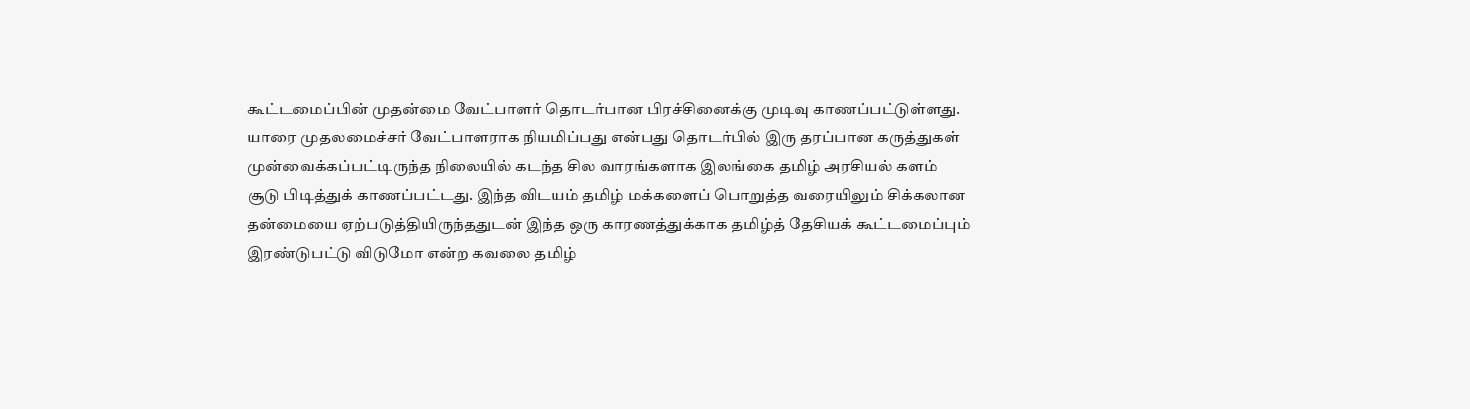கூட்டமைப்பின் முதன்மை வேட்பாளர் தொடர்பான பிரச்சினைக்கு முடிவு காணப்பட்டுள்ளது. யாரை முதலமைச்சர் வேட்பாளராக நியமிப்பது என்பது தொடர்பில் இரு தரப்பான கருத்துகள் முன்வைக்கப்பட்டிருந்த நிலையில் கடந்த சில வாரங்களாக இலங்கை தமிழ் அரசியல் களம் சூடு பிடித்துக் காணப்பட்டது. இந்த விடயம் தமிழ் மக்களைப் பொறுத்த வரையிலும் சிக்கலான தன்மையை ஏற்படுத்தியிருந்ததுடன் இந்த ஒரு காரணத்துக்காக தமிழ்த் தேசியக் கூட்டமைப்பும் இரண்டுபட்டு விடுமோ என்ற கவலை தமிழ்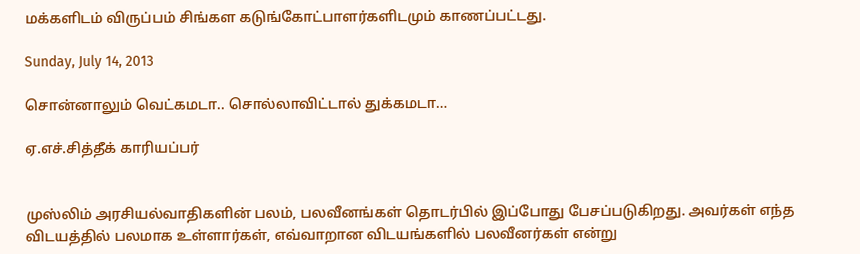மக்களிடம் விருப்பம் சிங்கள கடுங்கோட்பாளர்களிடமும் காணப்பட்டது.

Sunday, July 14, 2013

சொன்னாலும் வெட்கமடா.. சொல்லாவிட்டால் துக்கமடா…

ஏ.எச்.சித்தீக் காரியப்பர்


முஸ்லிம் அரசியல்வாதிகளின் பலம், பலவீனங்கள் தொடர்பில் இப்போது பேசப்படுகிறது. அவர்கள் எந்த விடயத்தில் பலமாக உள்ளார்கள், எவ்வாறான விடயங்களில் பலவீனர்கள் என்று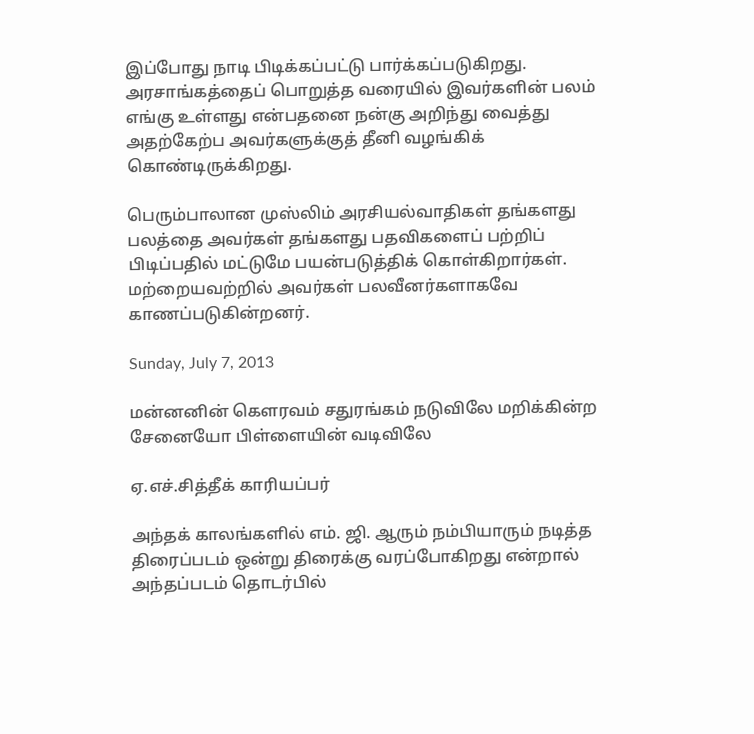இப்போது நாடி பிடிக்கப்பட்டு பார்க்கப்படுகிறது. அரசாங்கத்தைப் பொறுத்த வரையில் இவர்களின் பலம் எங்கு உள்ளது என்பதனை நன்கு அறிந்து வைத்து அதற்கேற்ப அவர்களுக்குத் தீனி வழங்கிக் கொண்டிருக்கிறது.

பெரும்பாலான முஸ்லிம் அரசியல்வாதிகள் தங்களது பலத்தை அவர்கள் தங்களது பதவிகளைப் பற்றிப் பிடிப்பதில் மட்டுமே பயன்படுத்திக் கொள்கிறார்கள். மற்றையவற்றில் அவர்கள் பலவீனர்களாகவே காணப்படுகின்றனர்.

Sunday, July 7, 2013

மன்னனின் கௌரவம் சதுரங்கம் நடுவிலே மறிக்கின்ற சேனையோ பிள்ளையின் வடிவிலே

ஏ.எச்.சித்தீக் காரியப்பர்

அந்தக் காலங்களில் எம். ஜி. ஆரும் நம்பியாரும் நடித்த திரைப்படம் ஒன்று திரைக்கு வரப்போகிறது என்றால் அந்தப்படம் தொடர்பில்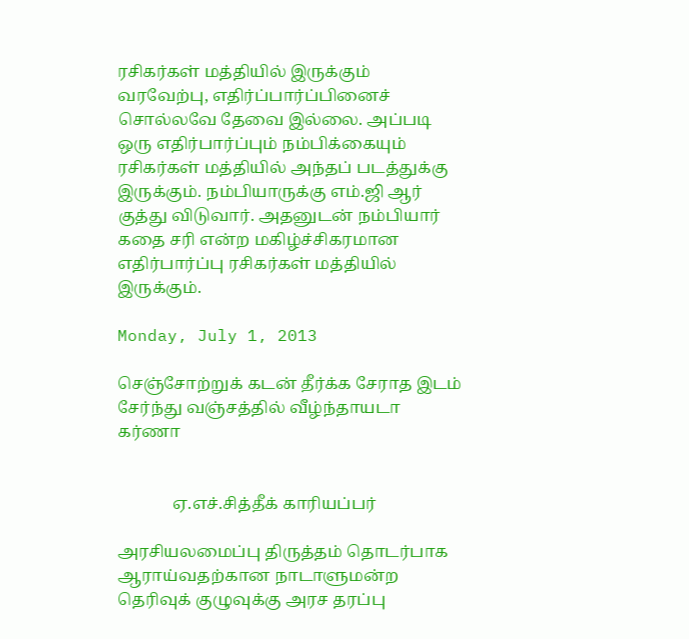ரசிகர்கள் மத்தியில் இருக்கும் வரவேற்பு, எதிர்ப்பார்ப்பினைச் சொல்லவே தேவை இல்லை. அப்படி ஒரு எதிர்பார்ப்பும் நம்பிக்கையும் ரசிகர்கள் மத்தியில் அந்தப் படத்துக்கு இருக்கும். நம்பியாருக்கு எம்.ஜி ஆர் குத்து விடுவார். அதனுடன் நம்பியார் கதை சரி என்ற மகிழ்ச்சிகரமான எதிர்பார்ப்பு ரசிகர்கள் மத்தியில் இருக்கும்.

Monday, July 1, 2013

செஞ்சோற்றுக் கடன் தீர்க்க சேராத இடம் சேர்ந்து வஞ்சத்தில் வீழ்ந்தாயடா கர்ணா


             ஏ.எச்.சித்தீக் காரியப்பர்

அரசியலமைப்பு திருத்தம் தொடர்பாக ஆராய்வதற்கான நாடாளுமன்ற தெரிவுக் குழுவுக்கு அரச தரப்பு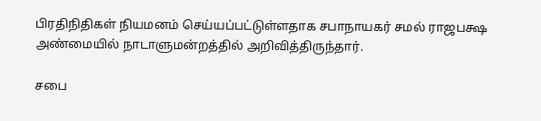பிரதிநிதிகள் நியமனம் செய்யப்பட்டுள்ளதாக சபாநாயகர் சமல் ராஜபக்ஷ அண்மையில் நாடாளுமன்றத்தில் அறிவித்திருந்தார்.

சபை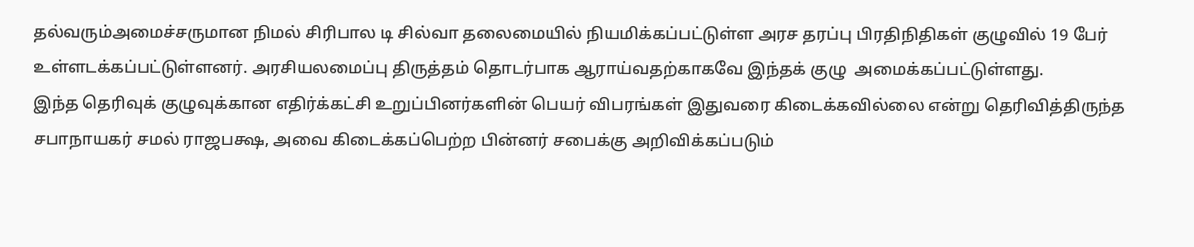தல்வரும்அமைச்சருமான நிமல் சிரிபால டி சில்வா தலைமையில் நியமிக்கப்பட்டுள்ள அரச தரப்பு பிரதிநிதிகள் குழுவில் 19 பேர் உள்ளடக்கப்பட்டுள்ளனர். அரசியலமைப்பு திருத்தம் தொடர்பாக ஆராய்வதற்காகவே இந்தக் குழு  அமைக்கப்பட்டுள்ளது.
இந்த தெரிவுக் குழுவுக்கான எதிர்க்கட்சி உறுப்பினர்களின் பெயர் விபரங்கள் இதுவரை கிடைக்கவில்லை என்று தெரிவித்திருந்த சபாநாயகர் சமல் ராஜபக்ஷ, அவை கிடைக்கப்பெற்ற பின்னர் சபைக்கு அறிவிக்கப்படும்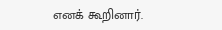எனக் கூறினார்.